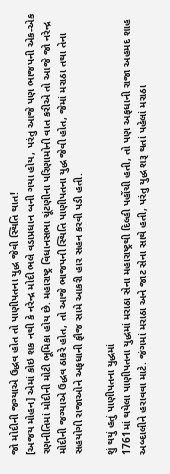જો મોદીની જગ્યાએ ઉદ્ધવ હોત તો પાણીપતના યુદ્ધ જેવી સ્થિતિ થાત!
[અજય મોહન] એમાં કોઇ શક નથી કે નરેન્દ્ર મોદી ભલે વડાપ્રધાન બની ગયા હોય, પરંતુ આજે પણ ભાજપની એક-એક રણનીતિમાં મોદીની મોટી ભૂમિકા હોય છે. મહારાષ્ટ્ર વિધાનસભા ચૂંટણીના પરિણામોની વાત કરીએ તો આજે જો નરેન્દ્ર મોદીની જગ્યાએ ઉદ્ધવ ઠાકરે હોત, તો આજે ભાજપની સ્થિતિ પાણીપતના યુદ્ધ જેવી હોત, જેમાં મરાઠા તથા તેના સહયોગી રાજાઓને અફધાની ફૌજ સામે આકરી હાર સહન કરવી પડી હતી.

શું થયું હતું પાણીપતના યુદ્ધમાં
1761માં થયેલા પાણીપતના યુદ્ધમાં મરાઠા સેના મહારાષ્ટ્રથી દિલ્હી પહોંચી હતી, તો પણ અફધાની રાજા અહમદ શાહ અબ્દાલીને હરાવવા માટે. જંગમાં મરાઠા અને જાટ સેના સાથે હતી, પરંતુ યુદ્ધ શરૂ થતાં પહેલાં મરાઠા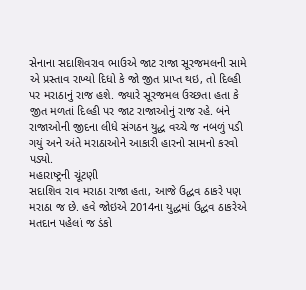સેનાના સદાશિવરાવ ભાઉએ જાટ રાજા સૂરજમલની સામે એ પ્રસ્તાવ રાખ્યો દિધો કે જો જીત પ્રાપ્ત થઇ, તો દિલ્હી પર મરાઠાનું રાજ હશે. જ્યારે સૂરજમલ ઉચ્છતા હતા કે જીત મળતાં દિલ્હી પર જાટ રાજાઓનું રાજ રહે. બંને રાજાઓની જીદના લીધે સંગઠન યુદ્ધ વચ્ચે જ નબળું પડી ગયું અને અંતે મરાઠાઓને આકારી હારનો સામનો કરવો પડ્યો.
મહારાષ્ટ્રની ચૂંટણી
સદાશિવ રાવ મરાઠા રાજા હતા, આજે ઉદ્ધવ ઠાકરે પણ મરાઠા જ છે. હવે જોઇએ 2014ના યુદ્ધમાં ઉદ્ધવ ઠાકરેએ મતદાન પહેલાં જ ડંકો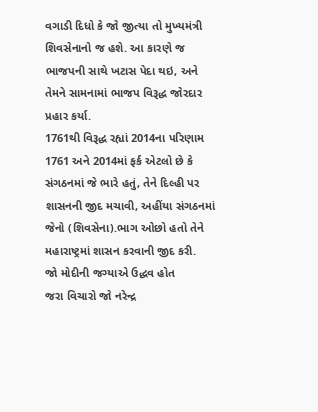વગાડી દિધો કે જો જીત્યા તો મુખ્યમંત્રી શિવસેનાનો જ હશે. આ કારણે જ ભાજપની સાથે ખટાસ પેદા થઇ, અને તેમને સામનામાં ભાજપ વિરૂદ્ધ જોરદાર પ્રહાર કર્યા.
1761થી વિરૂદ્ધ રહ્યાં 2014ના પરિણામ
1761 અને 2014માં ફર્ક એટલો છે કે સંગઠનમાં જે ભારે હતું, તેને દિલ્હી પર શાસનની જીદ મચાવી, અહીંયા સંગઠનમાં જેનો (શિવસેના).ભાગ ઓછો હતો તેને મહારાષ્ટ્રમાં શાસન કરવાની જીદ કરી.
જો મોદીની જગ્યાએ ઉદ્ધવ હોત
જરા વિચારો જો નરેન્દ્ર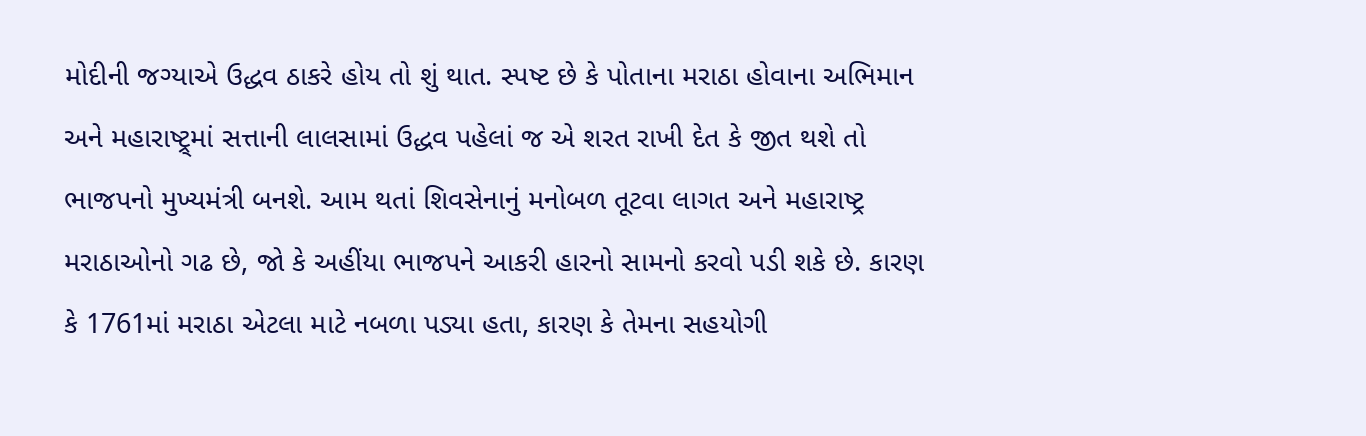મોદીની જગ્યાએ ઉદ્ધવ ઠાકરે હોય તો શું થાત. સ્પષ્ટ છે કે પોતાના મરાઠા હોવાના અભિમાન અને મહારાષ્ટ્ર્માં સત્તાની લાલસામાં ઉદ્ધવ પહેલાં જ એ શરત રાખી દેત કે જીત થશે તો ભાજપનો મુખ્યમંત્રી બનશે. આમ થતાં શિવસેનાનું મનોબળ તૂટવા લાગત અને મહારાષ્ટ્ર મરાઠાઓનો ગઢ છે, જો કે અહીંયા ભાજપને આકરી હારનો સામનો કરવો પડી શકે છે. કારણ કે 1761માં મરાઠા એટલા માટે નબળા પડ્યા હતા, કારણ કે તેમના સહયોગી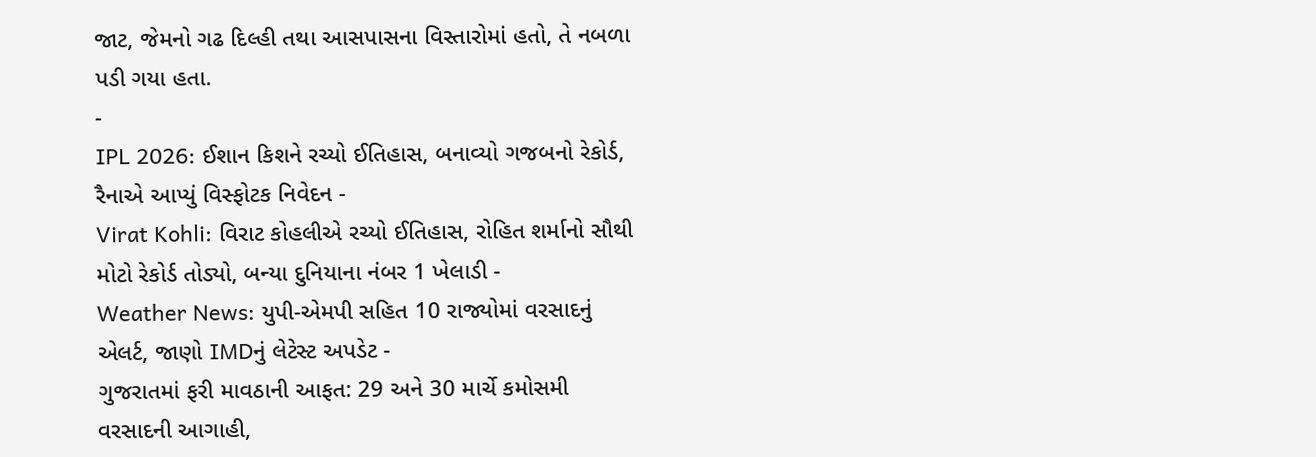જાટ, જેમનો ગઢ દિલ્હી તથા આસપાસના વિસ્તારોમાં હતો, તે નબળા પડી ગયા હતા.
-
IPL 2026: ઈશાન કિશને રચ્યો ઈતિહાસ, બનાવ્યો ગજબનો રેકોર્ડ, રૈનાએ આપ્યું વિસ્ફોટક નિવેદન -
Virat Kohli: વિરાટ કોહલીએ રચ્યો ઈતિહાસ, રોહિત શર્માનો સૌથી મોટો રેકોર્ડ તોડ્યો, બન્યા દુનિયાના નંબર 1 ખેલાડી -
Weather News: યુપી-એમપી સહિત 10 રાજ્યોમાં વરસાદનું એલર્ટ, જાણો IMDનું લેટેસ્ટ અપડેટ -
ગુજરાતમાં ફરી માવઠાની આફત: 29 અને 30 માર્ચે કમોસમી વરસાદની આગાહી,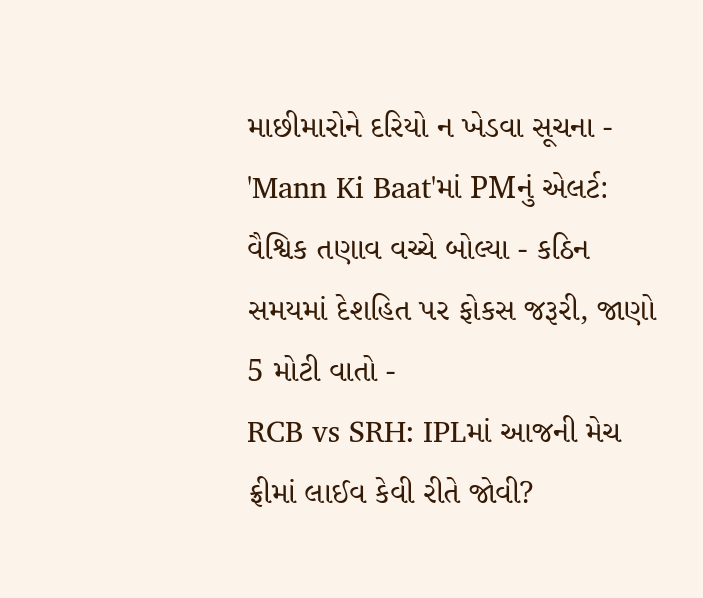માછીમારોને દરિયો ન ખેડવા સૂચના -
'Mann Ki Baat'માં PMનું એલર્ટ: વૈશ્વિક તણાવ વચ્ચે બોલ્યા - કઠિન સમયમાં દેશહિત પર ફોકસ જરૂરી, જાણો 5 મોટી વાતો -
RCB vs SRH: IPLમાં આજની મેચ ફ્રીમાં લાઈવ કેવી રીતે જોવી?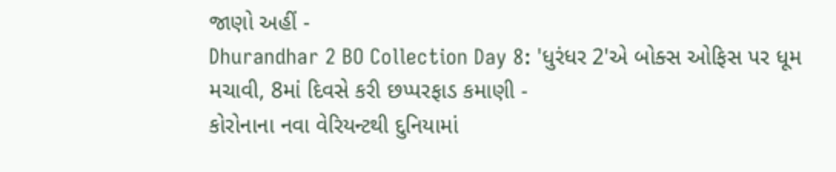જાણો અહીં -
Dhurandhar 2 BO Collection Day 8: 'ધુરંધર 2'એ બોક્સ ઓફિસ પર ધૂમ મચાવી, 8માં દિવસે કરી છપ્પરફાડ કમાણી -
કોરોનાના નવા વેરિયન્ટથી દુનિયામાં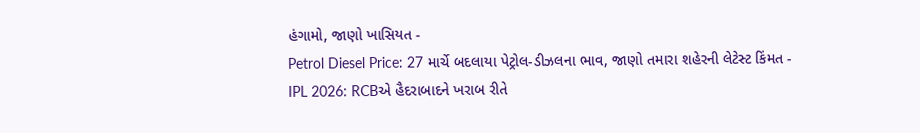હંગામો, જાણો ખાસિયત -
Petrol Diesel Price: 27 માર્ચે બદલાયા પેટ્રોલ-ડીઝલના ભાવ, જાણો તમારા શહેરની લેટેસ્ટ કિંમત -
IPL 2026: RCBએ હૈદરાબાદને ખરાબ રીતે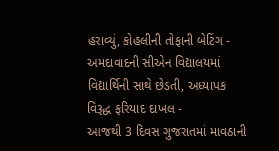હરાવ્યું, કોહલીની તોફાની બેટિંગ -
અમદાવાદની સીએન વિદ્યાલયમાં વિદ્યાર્થિની સાથે છેડતી, અધ્યાપક વિરૂદ્ધ ફરિયાદ દાખલ -
આજથી 3 દિવસ ગુજરાતમાં માવઠાની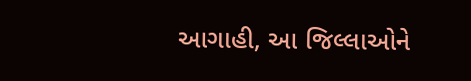આગાહી, આ જિલ્લાઓને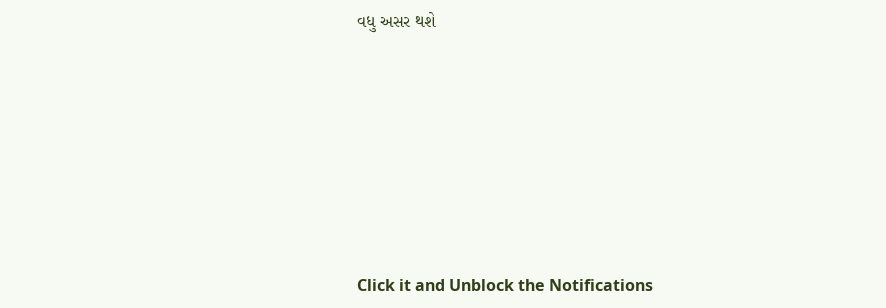વધુ અસર થશે








Click it and Unblock the Notifications